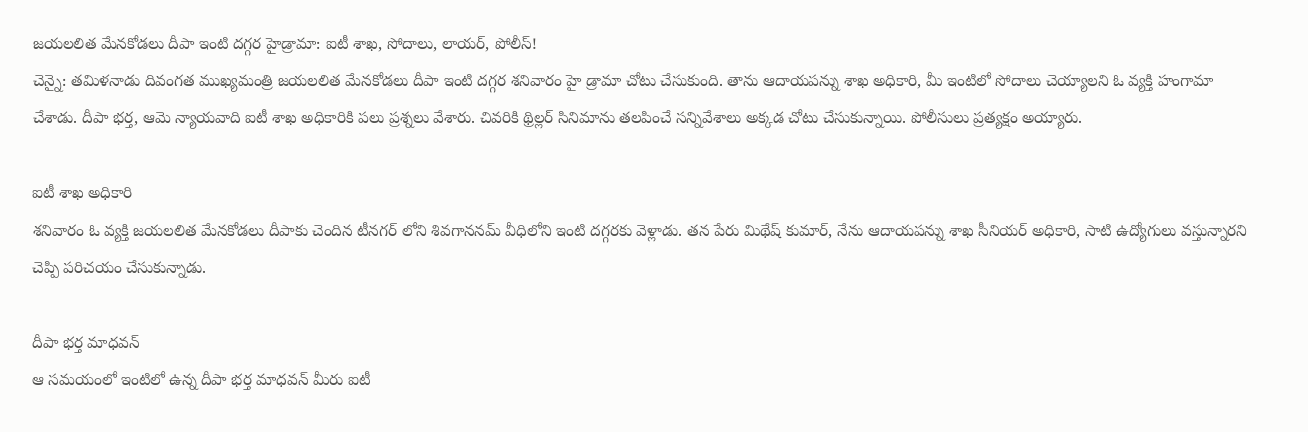జయలలిత మేనకోడలు దీపా ఇంటి దగ్గర హైడ్రామా: ఐటీ శాఖ, సోదాలు, లాయర్, పోలీస్!
చెన్నై: తమిళనాడు దివంగత ముఖ్యమంత్రి జయలలిత మేనకోడలు దీపా ఇంటి దగ్గర శనివారం హై డ్రామా చోటు చేసుకుంది. తాను ఆదాయపన్ను శాఖ అధికారి, మీ ఇంటిలో సోదాలు చెయ్యాలని ఓ వ్యక్తి హంగామా చేశాడు. దీపా భర్త, ఆమె న్యాయవాది ఐటీ శాఖ అధికారికి పలు ప్రశ్నలు వేశారు. చివరికి థ్రిల్లర్ సినిమాను తలపించే సన్నివేశాలు అక్కడ చోటు చేసుకున్నాయి. పోలీసులు ప్రత్యక్షం అయ్యారు.

ఐటీ శాఖ అధికారి
శనివారం ఓ వ్యక్తి జయలలిత మేనకోడలు దీపాకు చెందిన టీనగర్ లోని శివగాననమ్ వీధిలోని ఇంటి దగ్గరకు వెళ్లాడు. తన పేరు మిథేష్ కుమార్, నేను ఆదాయపన్ను శాఖ సీనియర్ అధికారి, సాటి ఉద్యోగులు వస్తున్నారని చెప్పి పరిచయం చేసుకున్నాడు.

దీపా భర్త మాధవన్
ఆ సమయంలో ఇంటిలో ఉన్న దీపా భర్త మాధవన్ మీరు ఐటీ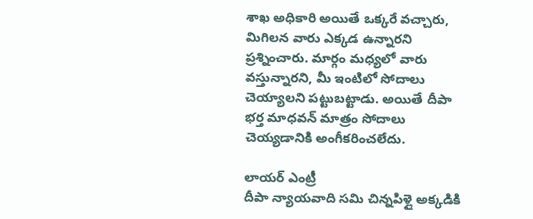శాఖ అధికారి అయితే ఒక్కరే వచ్చారు, మిగిలన వారు ఎక్కడ ఉన్నారని ప్రశ్నించారు. మార్గం మధ్యలో వారు వస్తున్నారని, మీ ఇంటిలో సోదాలు చెయ్యాలని పట్టుబట్టాడు. అయితే దీపా భర్త మాధవన్ మాత్రం సోదాలు చెయ్యడానికి అంగీకరించలేదు.

లాయర్ ఎంట్రీ
దీపా న్యాయవాది సమి చిన్నపిళ్లై అక్కడికి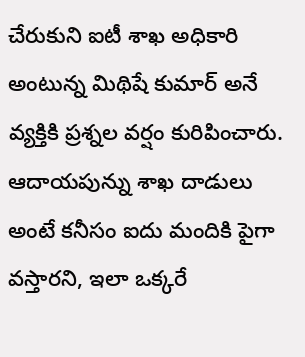చేరుకుని ఐటీ శాఖ అధికారి అంటున్న మిథిషే కుమార్ అనే వ్యక్తికి ప్రశ్నల వర్షం కురిపించారు. ఆదాయపున్ను శాఖ దాడులు అంటే కనీసం ఐదు మందికి పైగా వస్తారని, ఇలా ఒక్కరే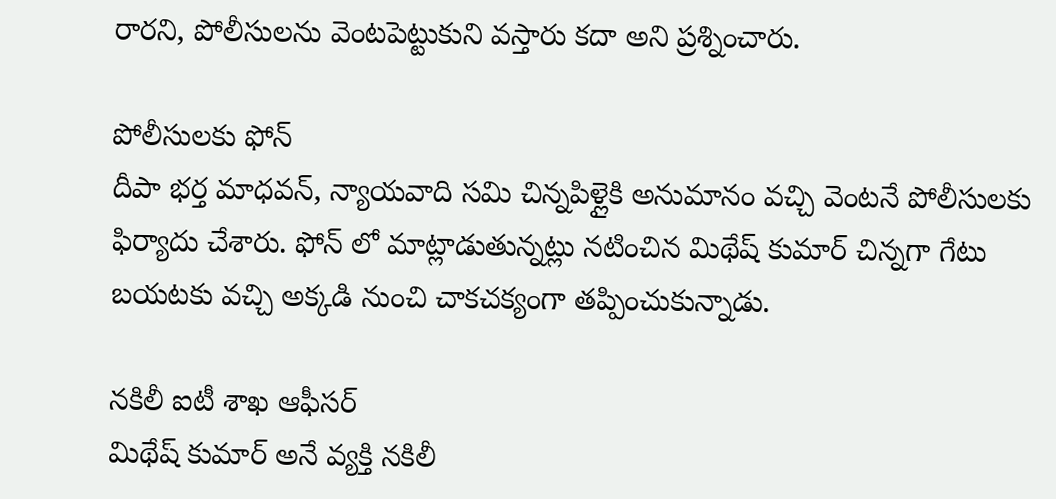రారని, పోలీసులను వెంటపెట్టుకుని వస్తారు కదా అని ప్రశ్నించారు.

పోలీసులకు ఫోన్
దీపా భర్త మాధవన్, న్యాయవాది సమి చిన్నపిళ్లైకి అనుమానం వచ్చి వెంటనే పోలీసులకు ఫిర్యాదు చేశారు. ఫోన్ లో మాట్లాడుతున్నట్లు నటించిన మిథేష్ కుమార్ చిన్నగా గేటు బయటకు వచ్చి అక్కడి నుంచి చాకచక్యంగా తప్పించుకున్నాడు.

నకిలీ ఐటీ శాఖ ఆఫీసర్
మిథేష్ కుమార్ అనే వ్యక్తి నకిలీ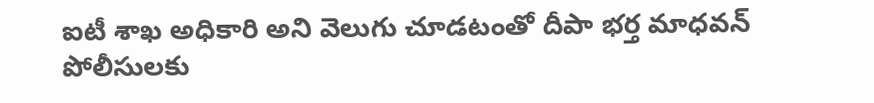ఐటీ శాఖ అధికారి అని వెలుగు చూడటంతో దీపా భర్త మాధవన్ పోలీసులకు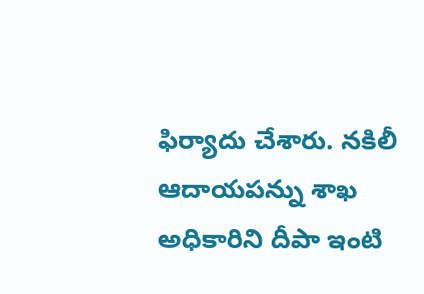ఫిర్యాదు చేశారు. నకిలీ ఆదాయపన్ను శాఖ అధికారిని దీపా ఇంటి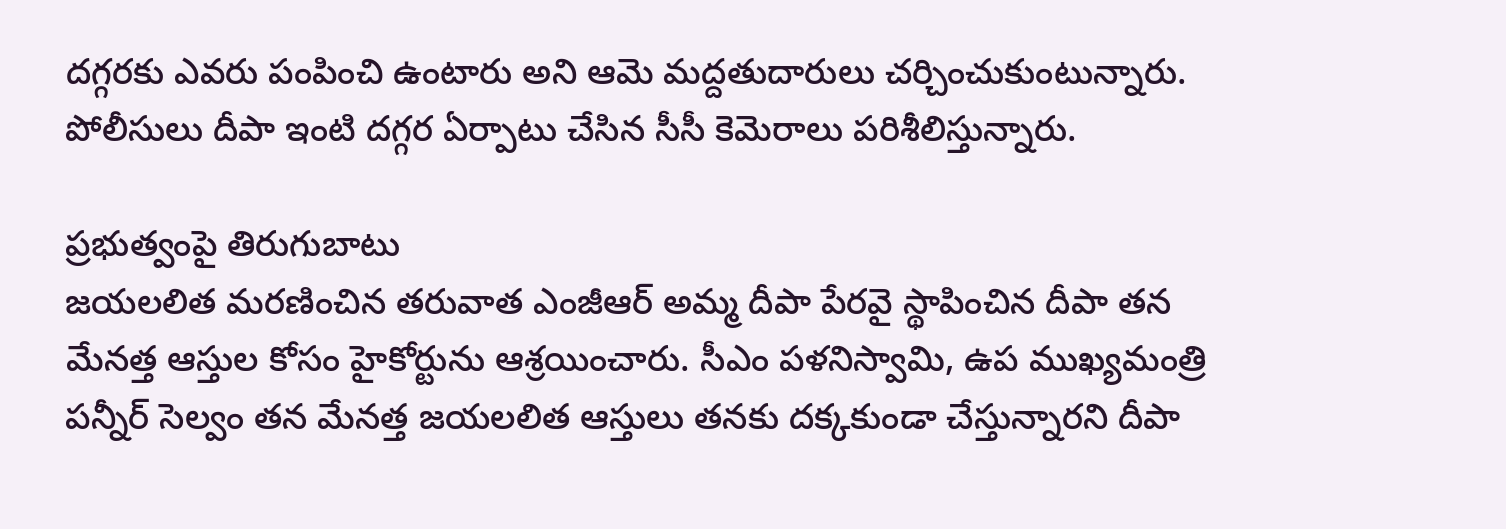దగ్గరకు ఎవరు పంపించి ఉంటారు అని ఆమె మద్దతుదారులు చర్చించుకుంటున్నారు. పోలీసులు దీపా ఇంటి దగ్గర ఏర్పాటు చేసిన సీసీ కెమెరాలు పరిశీలిస్తున్నారు.

ప్రభుత్వంపై తిరుగుబాటు
జయలలిత మరణించిన తరువాత ఎంజీఆర్ అమ్మ దీపా పేరవై స్థాపించిన దీపా తన మేనత్త ఆస్తుల కోసం హైకోర్టును ఆశ్రయించారు. సీఎం పళనిస్వామి, ఉప ముఖ్యమంత్రి పన్నీర్ సెల్వం తన మేనత్త జయలలిత ఆస్తులు తనకు దక్కకుండా చేస్తున్నారని దీపా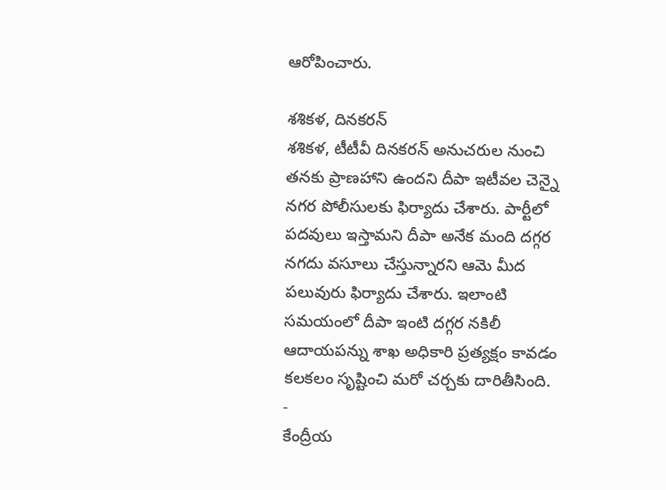ఆరోపించారు.

శశికళ, దినకరన్
శశికళ, టీటీవీ దినకరన్ అనుచరుల నుంచి తనకు ప్రాణహాని ఉందని దీపా ఇటీవల చెన్నై నగర పోలీసులకు ఫిర్యాదు చేశారు. పార్టీలో పదవులు ఇస్తామని దీపా అనేక మంది దగ్గర నగదు వసూలు చేస్తున్నారని ఆమె మీద పలువురు ఫిర్యాదు చేశారు. ఇలాంటి సమయంలో దీపా ఇంటి దగ్గర నకిలీ ఆదాయపన్ను శాఖ అధికారి ప్రత్యక్షం కావడం కలకలం సృష్టించి మరో చర్చకు దారితీసింది.
-
కేంద్రీయ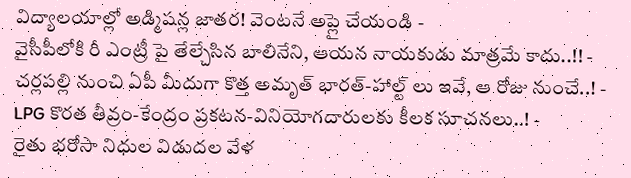విద్యాలయాల్లో అడ్మిషన్ల జాతర! వెంటనే అప్లై చేయండి -
వైసీపీలోకి రీ ఎంట్రీ పై తేల్చేసిన బాలినేని, ఆయన నాయకుడు మాత్రమే కాదు..!! -
చర్లపల్లి నుంచి ఏపీ మీదుగా కొత్త అమృత్ భారత్-హాల్ట్ లు ఇవే, ఆ రోజు నుంచే..! -
LPG కొరత తీవ్రం-కేంద్రం ప్రకటన-వినియోగదారులకు కీలక సూచనలు..! -
రైతు భరోసా నిధుల విడుదల వేళ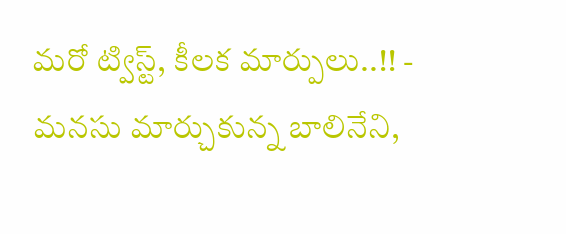మరో ట్విస్ట్, కీలక మార్పులు..!! -
మనసు మార్చుకున్న బాలినేని,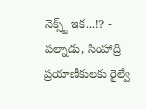నెక్స్ట్ ఇక...!? -
పల్నాడు, సింహాద్రి ప్రయాణీకులకు రైల్వే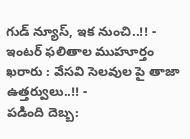గుడ్ న్యూస్, ఇక నుంచి..!! -
ఇంటర్ ఫలితాల ముహూర్తం ఖరారు : వేసవి సెలవుల పై తాజా ఉత్తర్వులు..!! -
పడింది దెబ్బ: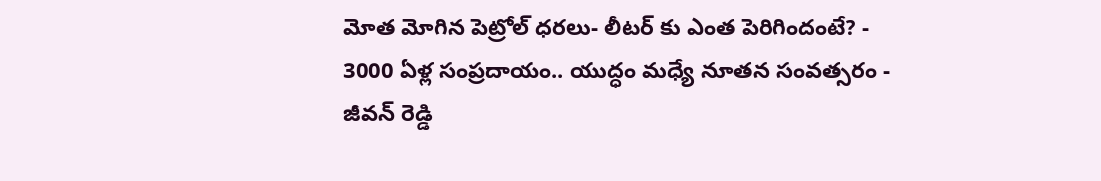మోత మోగిన పెట్రోల్ ధరలు- లీటర్ కు ఎంత పెరిగిందంటే? -
3000 ఏళ్ల సంప్రదాయం.. యుద్ధం మధ్యే నూతన సంవత్సరం -
జీవన్ రెడ్డి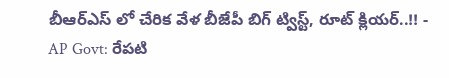బీఆర్ఎస్ లో చేరిక వేళ బీజేపీ బిగ్ ట్విస్ట్, రూట్ క్లియర్..!! -
AP Govt: రేపటి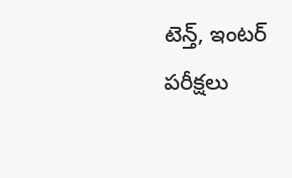టెన్త్, ఇంటర్ పరీక్షలు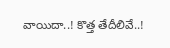వాయిదా..! కొత్త తేదీలివే..!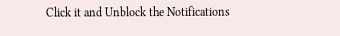Click it and Unblock the Notifications